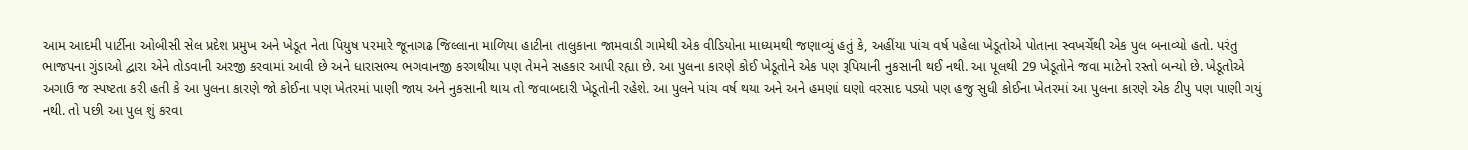આમ આદમી પાર્ટીના ઓબીસી સેલ પ્રદેશ પ્રમુખ અને ખેડૂત નેતા પિયુષ પરમારે જૂનાગઢ જિલ્લાના માળિયા હાટીના તાલુકાના જામવાડી ગામેથી એક વીડિયોના માધ્યમથી જણાવ્યું હતું કે, અહીંયા પાંચ વર્ષ પહેલા ખેડૂતોએ પોતાના સ્વખર્ચેથી એક પુલ બનાવ્યો હતો. પરંતુ ભાજપના ગુંડાઓ દ્વારા એને તોડવાની અરજી કરવામાં આવી છે અને ધારાસભ્ય ભગવાનજી કરગથીયા પણ તેમને સહકાર આપી રહ્યા છે. આ પુલના કારણે કોઈ ખેડૂતોને એક પણ રૂપિયાની નુકસાની થઈ નથી. આ પૂલથી 29 ખેડૂતોને જવા માટેનો રસ્તો બન્યો છે. ખેડૂતોએ અગાઉ જ સ્પષ્ટતા કરી હતી કે આ પુલના કારણે જો કોઈના પણ ખેતરમાં પાણી જાય અને નુકસાની થાય તો જવાબદારી ખેડૂતોની રહેશે. આ પુલને પાંચ વર્ષ થયા અને અને હમણાં ઘણો વરસાદ પડ્યો પણ હજુ સુધી કોઈના ખેતરમાં આ પુલના કારણે એક ટીપુ પણ પાણી ગયું નથી. તો પછી આ પુલ શું કરવા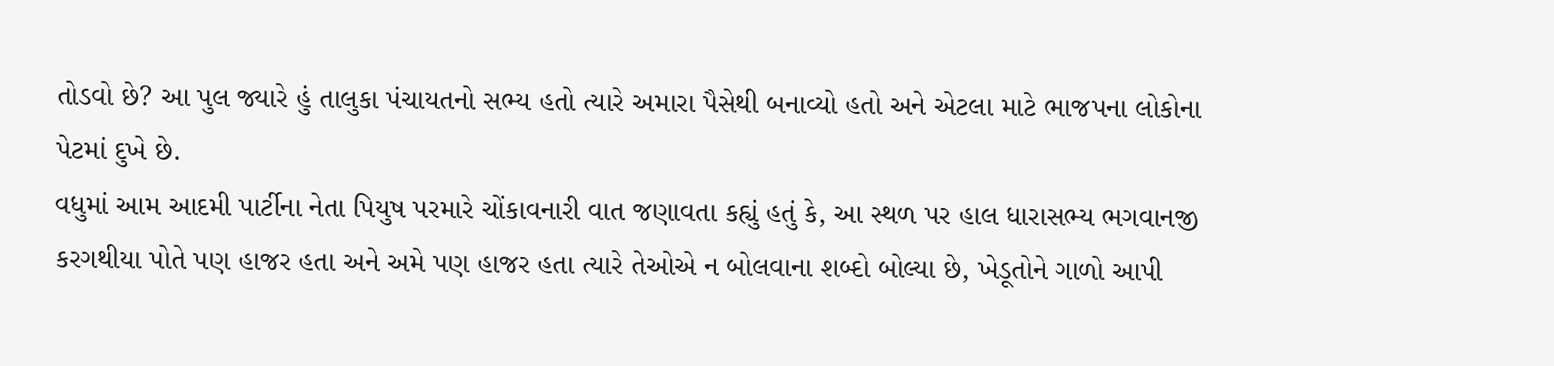તોડવો છે? આ પુલ જ્યારે હું તાલુકા પંચાયતનો સભ્ય હતો ત્યારે અમારા પૈસેથી બનાવ્યો હતો અને એટલા માટે ભાજપના લોકોના પેટમાં દુખે છે.
વધુમાં આમ આદમી પાર્ટીના નેતા પિયુષ પરમારે ચોંકાવનારી વાત જણાવતા કહ્યું હતું કે, આ સ્થળ પર હાલ ધારાસભ્ય ભગવાનજી કરગથીયા પોતે પણ હાજર હતા અને અમે પણ હાજર હતા ત્યારે તેઓએ ન બોલવાના શબ્દો બોલ્યા છે, ખેડૂતોને ગાળો આપી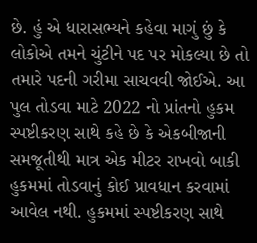છે. હું એ ધારાસભ્યને કહેવા માગું છું કે લોકોએ તમને ચુંટીને પદ પર મોકલ્યા છે તો તમારે પદની ગરીમા સાચવવી જોઈએ. આ પુલ તોડવા માટે 2022 નો પ્રાંતનો હુકમ સ્પષ્ટીકરણ સાથે કહે છે કે એકબીજાની સમજૂતીથી માત્ર એક મીટર રાખવો બાકી હુકમમાં તોડવાનું કોઈ પ્રાવધાન કરવામાં આવેલ નથી. હુકમમાં સ્પષ્ટીકરણ સાથે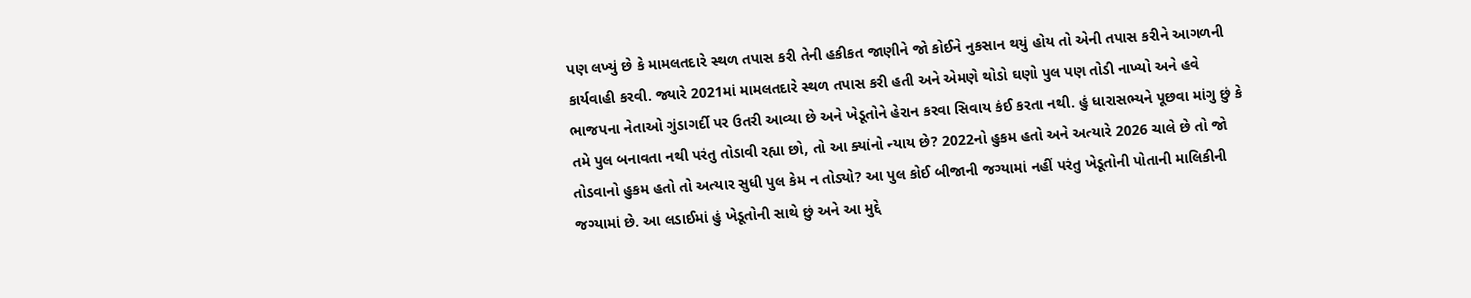પણ લખ્યું છે કે મામલતદારે સ્થળ તપાસ કરી તેની હકીકત જાણીને જો કોઈને નુકસાન થયું હોય તો એની તપાસ કરીને આગળની કાર્યવાહી કરવી. જ્યારે 2021માં મામલતદારે સ્થળ તપાસ કરી હતી અને એમણે થોડો ઘણો પુલ પણ તોડી નાખ્યો અને હવે ભાજપના નેતાઓ ગુંડાગર્દી પર ઉતરી આવ્યા છે અને ખેડૂતોને હેરાન કરવા સિવાય કંઈ કરતા નથી. હું ધારાસભ્યને પૂછવા માંગુ છું કે તમે પુલ બનાવતા નથી પરંતુ તોડાવી રહ્યા છો, તો આ ક્યાંનો ન્યાય છે? 2022નો હુકમ હતો અને અત્યારે 2026 ચાલે છે તો જો તોડવાનો હુકમ હતો તો અત્યાર સુધી પુલ કેમ ન તોડ્યો? આ પુલ કોઈ બીજાની જગ્યામાં નહીં પરંતુ ખેડૂતોની પોતાની માલિકીની જગ્યામાં છે. આ લડાઈમાં હું ખેડૂતોની સાથે છું અને આ મુદ્દે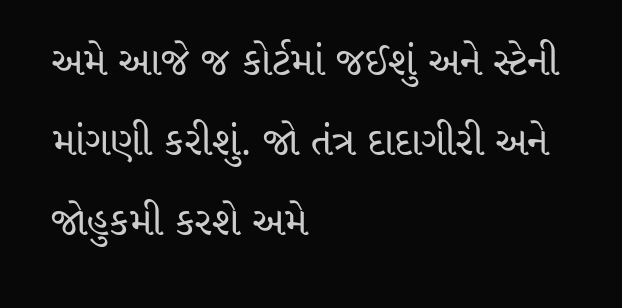અમે આજે જ કોર્ટમાં જઈશું અને સ્ટેની માંગણી કરીશું. જો તંત્ર દાદાગીરી અને જોહુકમી કરશે અમે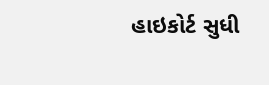હાઇકોર્ટ સુધી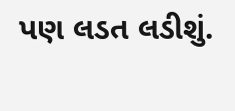પણ લડત લડીશું.